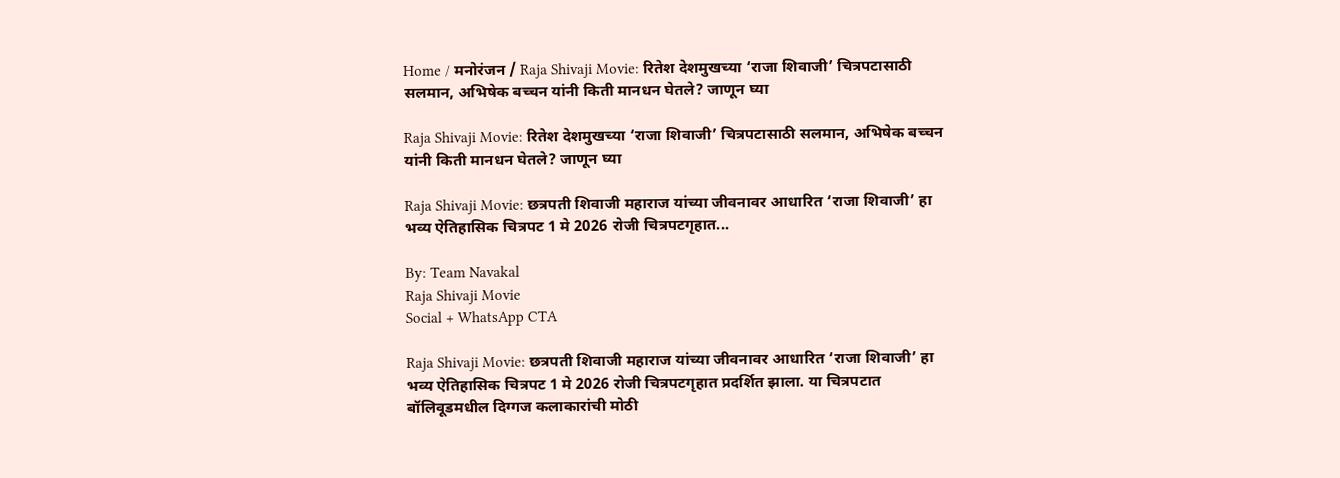Home / मनोरंजन / Raja Shivaji Movie: रितेश देशमुखच्या ‘राजा शिवाजी’ चित्रपटासाठी सलमान, अभिषेक बच्चन यांनी किती मानधन घेतले? जाणून घ्या

Raja Shivaji Movie: रितेश देशमुखच्या ‘राजा शिवाजी’ चित्रपटासाठी सलमान, अभिषेक बच्चन यांनी किती मानधन घेतले? जाणून घ्या

Raja Shivaji Movie: छत्रपती शिवाजी महाराज यांच्या जीवनावर आधारित ‘राजा शिवाजी’ हा भव्य ऐतिहासिक चित्रपट 1 मे 2026 रोजी चित्रपटगृहात...

By: Team Navakal
Raja Shivaji Movie
Social + WhatsApp CTA

Raja Shivaji Movie: छत्रपती शिवाजी महाराज यांच्या जीवनावर आधारित ‘राजा शिवाजी’ हा भव्य ऐतिहासिक चित्रपट 1 मे 2026 रोजी चित्रपटगृहात प्रदर्शित झाला. या चित्रपटात बॉलिवूडमधील दिग्गज कलाकारांची मोठी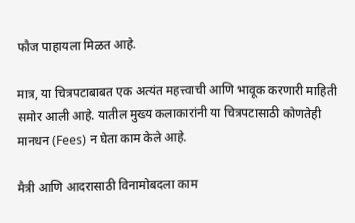फौज पाहायला मिळत आहे.

मात्र, या चित्रपटाबाबत एक अत्यंत महत्त्वाची आणि भावूक करणारी माहिती समोर आली आहे. यातील मुख्य कलाकारांनी या चित्रपटासाठी कोणतेही मानधन (Fees) न घेता काम केले आहे.

मैत्री आणि आदरासाठी विनामोबदला काम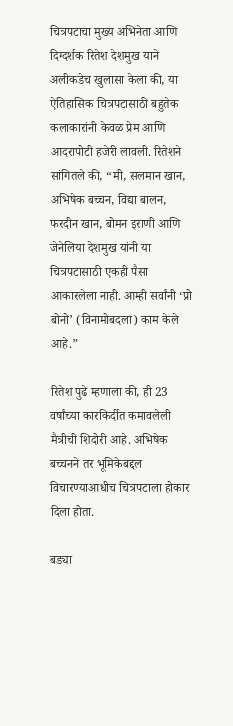चित्रपटाचा मुख्य अभिनेता आणि दिग्दर्शक रितेश देशमुख याने अलीकडेच खुलासा केला की, या ऐतिहासिक चित्रपटासाठी बहुतेक कलाकारांनी केवळ प्रेम आणि आदरापोटी हजेरी लावली. रितेशने सांगितले की, “मी, सलमान खान, अभिषेक बच्चन, विद्या बालन, फरदीन खान, बोमन इराणी आणि जेनेलिया देशमुख यांनी या चित्रपटासाठी एकही पैसा आकारलेला नाही. आम्ही सर्वांनी ‘प्रो बोनो’ (विनामोबदला) काम केले आहे.”

रितेश पुढे म्हणाला की, ही 23 वर्षांच्या कारकिर्दीत कमावलेली मैत्रीची शिदोरी आहे. अभिषेक बच्चनने तर भूमिकेबद्दल विचारण्याआधीच चित्रपटाला होकार दिला होता.

बड्या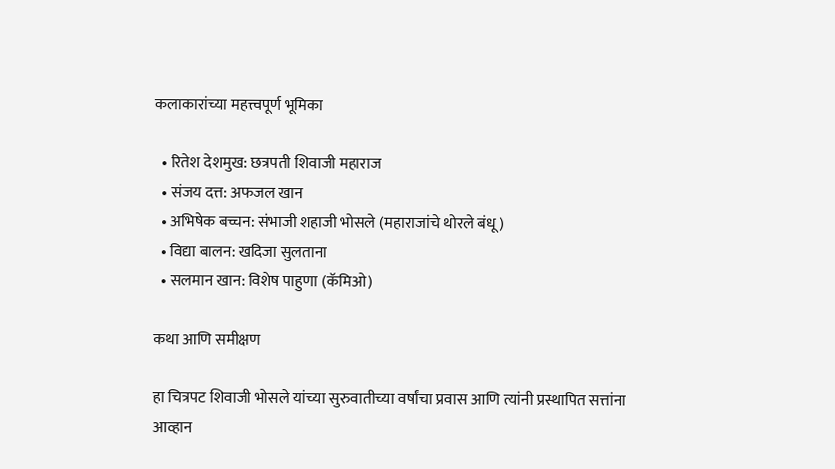कलाकारांच्या महत्त्वपूर्ण भूमिका

  • रितेश देशमुख: छत्रपती शिवाजी महाराज
  • संजय दत्त: अफजल खान
  • अभिषेक बच्चन: संभाजी शहाजी भोसले (महाराजांचे थोरले बंधू)
  • विद्या बालन: खदिजा सुलताना
  • सलमान खान: विशेष पाहुणा (कॅमिओ)

कथा आणि समीक्षण

हा चित्रपट शिवाजी भोसले यांच्या सुरुवातीच्या वर्षांचा प्रवास आणि त्यांनी प्रस्थापित सत्तांना आव्हान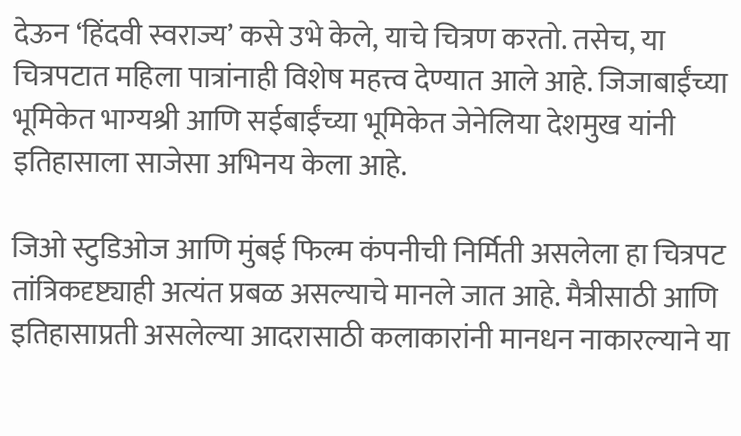देऊन ‘हिंदवी स्वराज्य’ कसे उभे केले, याचे चित्रण करतो. तसेच, या चित्रपटात महिला पात्रांनाही विशेष महत्त्व देण्यात आले आहे. जिजाबाईंच्या भूमिकेत भाग्यश्री आणि सईबाईंच्या भूमिकेत जेनेलिया देशमुख यांनी इतिहासाला साजेसा अभिनय केला आहे.

जिओ स्टुडिओज आणि मुंबई फिल्म कंपनीची निर्मिती असलेला हा चित्रपट तांत्रिकदृष्ट्याही अत्यंत प्रबळ असल्याचे मानले जात आहे. मैत्रीसाठी आणि इतिहासाप्रती असलेल्या आदरासाठी कलाकारांनी मानधन नाकारल्याने या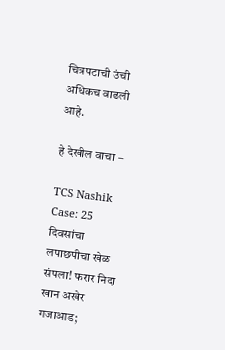चित्रपटाची उंची अधिकच वाढली आहे.

हे देखील वाचा –

TCS Nashik Case: 25 दिवसांचा लपाछपीचा खेळ संपला! फरार निदा खान अखेर गजाआड;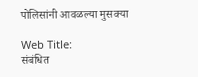पोलिसांनी आवळल्या मुसक्या

Web Title:
संबंधित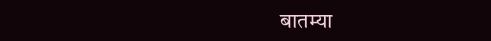बातम्या